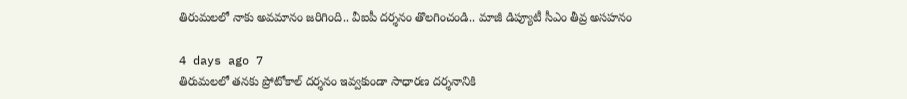తిరుమలలో నాకు అవమానం జరిగింది.. వీఐపీ దర్శనం తొలగించండి.. మాజీ డిప్యూటీ సీఎం తీవ్ర అసహనం

4 days ago 7
తిరుమలలో తనకు ప్రోటోకాల్ దర్శనం ఇవ్వకుండా సాధారణ దర్శనానికి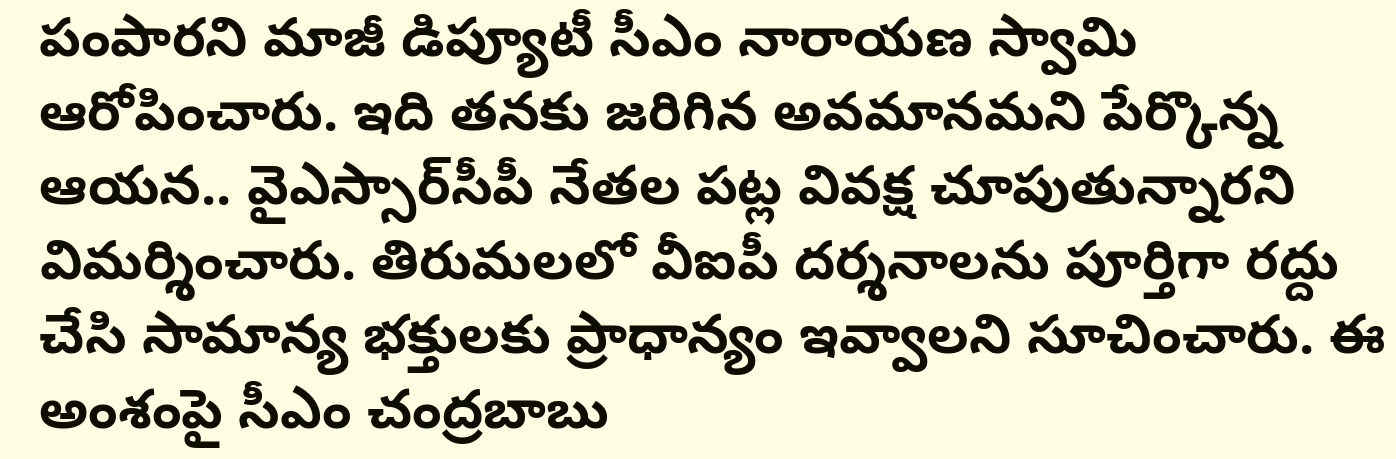పంపారని మాజీ డిప్యూటీ సీఎం నారాయణ స్వామి ఆరోపించారు. ఇది తనకు జరిగిన అవమానమని పేర్కొన్న ఆయన.. వైఎస్సార్‌సీపీ నేతల పట్ల వివక్ష చూపుతున్నారని విమర్శించారు. తిరుమలలో వీఐపీ దర్శనాలను పూర్తిగా రద్దు చేసి సామాన్య భక్తులకు ప్రాధాన్యం ఇవ్వాలని సూచించారు. ఈ అంశంపై సీఎం చంద్రబాబు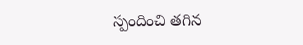స్పందించి తగిన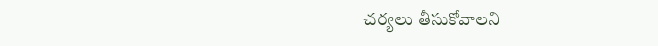చర్యలు తీసుకోవాలని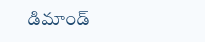డిమాండ్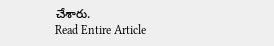చేశారు.
Read Entire Article